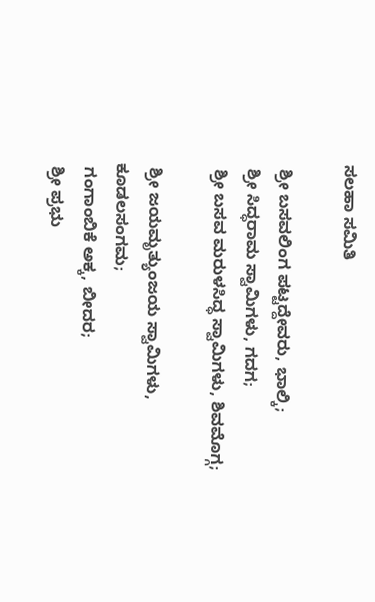ಸಲಹಾ ಸಮಿತಿ

 ಶ್ರೀ ಬಸವಲಿಂಗ ಪಟ್ಟದ್ದೇವರು, ಭಾಲ್ಕಿ;
 ಶ್ರೀ ಸಿದ್ಧರಾಮ ಸ್ವಾಮಿಗಳು, ಗದಗ;
 ಶ್ರೀ ಬಸವ ಮರುಳಸಿದ್ಧ ಸ್ವಾಮಿಗಳು, ಶಿವಮೊಗ್ಗ;

 ಶ್ರೀ ಜಯಮೃತ್ಯುಂಜಯ ಸ್ವಾಮಿಗಳು, ಕೂಡಲಸಂಗಮ;
 ಗಂಗಾಂಬಿಕೆ ಅಕ್ಕ, ಬೀದರ;
 ಶ್ರೀ ಪ್ರಭು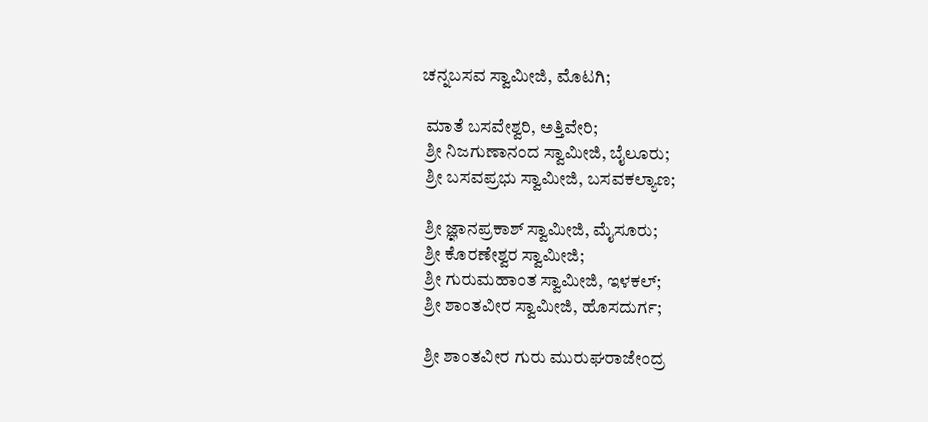ಚನ್ನಬಸವ ಸ್ವಾಮೀಜಿ, ಮೊಟಗಿ;

 ಮಾತೆ ಬಸವೇಶ್ವರಿ, ಅತ್ತಿವೇರಿ;
 ಶ್ರೀ ನಿಜಗುಣಾನಂದ ಸ್ವಾಮೀಜಿ, ಬೈಲೂರು;
 ಶ್ರೀ ಬಸವಪ್ರಭು ಸ್ವಾಮೀಜಿ, ಬಸವಕಲ್ಯಾಣ;

 ಶ್ರೀ ಜ್ಞಾನಪ್ರಕಾಶ್ ಸ್ವಾಮೀಜಿ, ಮೈಸೂರು;
 ಶ್ರೀ ಕೊರಣೇಶ್ವರ ಸ್ವಾಮೀಜಿ;
 ಶ್ರೀ ಗುರುಮಹಾಂತ ಸ್ವಾಮೀಜಿ, ಇಳಕಲ್;
 ಶ್ರೀ ಶಾಂತವೀರ ಸ್ವಾಮೀಜಿ, ಹೊಸದುರ್ಗ;

 ಶ್ರೀ ಶಾಂತವೀರ ಗುರು ಮುರುಘರಾಜೇಂದ್ರ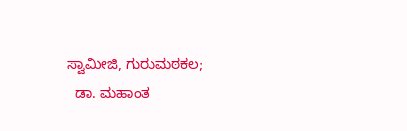ಸ್ವಾಮೀಜಿ, ಗುರುಮಠಕಲ;
  ಡಾ. ಮಹಾಂತ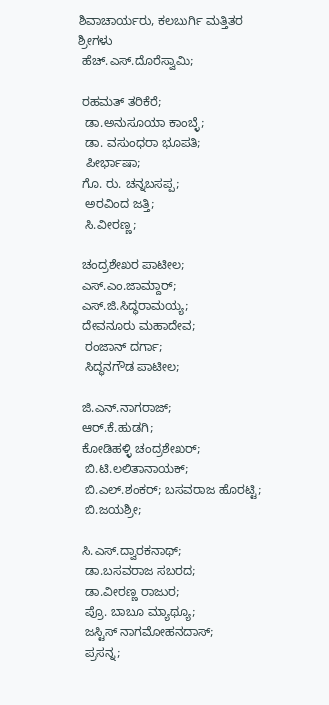ಶಿವಾಚಾರ್ಯರು, ಕಲಬುರ್ಗಿ ಮತ್ತಿತರ ಶ್ರೀಗಳು
 ಹೆಚ್.ಎಸ್.ದೊರೆಸ್ವಾಮಿ;

 ರಹಮತ್ ತರಿಕೆರೆ;
  ಡಾ.ಅನುಸೂಯಾ ಕಾಂಬ್ಳೆ;
  ಡಾ. ವಸುಂಧರಾ ಭೂಪತಿ;
  ಪೀರ್ಭಾಷಾ;
 ಗೊ. ರು. ಚನ್ನಬಸಪ್ಪ;
  ಅರವಿಂದ ಜತ್ತಿ;
  ಸಿ.ವೀರಣ್ಣ;

 ಚಂದ್ರಶೇಖರ ಪಾಟೀಲ;
 ಎಸ್.ಎಂ.ಜಾಮ್ದಾರ್;
 ಎಸ್.ಜಿ.ಸಿದ್ಧರಾಮಯ್ಯ;
 ದೇವನೂರು ಮಹಾದೇವ;
  ರಂಜಾನ್ ದರ್ಗಾ;
  ಸಿದ್ಧನಗೌಡ ಪಾಟೀಲ;

 ಜಿ.ಎನ್.ನಾಗರಾಜ್;
 ಆರ್.ಕೆ.ಹುಡಗಿ;
 ಕೋಡಿಹಳ್ಳಿ ಚಂದ್ರಶೇಖರ್;
  ಬಿ.ಟಿ.ಲಲಿತಾನಾಯಕ್;
  ಬಿ.ಎಲ್.ಶಂಕರ್; ಬಸವರಾಜ ಹೊರಟ್ಟಿ;
  ಬಿ.ಜಯಶ್ರೀ;

 ಸಿ.ಎಸ್.ದ್ವಾರಕನಾಥ್;
  ಡಾ.ಬಸವರಾಜ ಸಬರದ;
  ಡಾ.ವೀರಣ್ಣ ರಾಜುರ;
  ಪ್ರೊ. ಬಾಬೂ ಮ್ಯಾಥ್ಯೂ;
  ಜಸ್ಟಿಸ್ ನಾಗಮೋಹನದಾಸ್;
  ಪ್ರಸನ್ನ;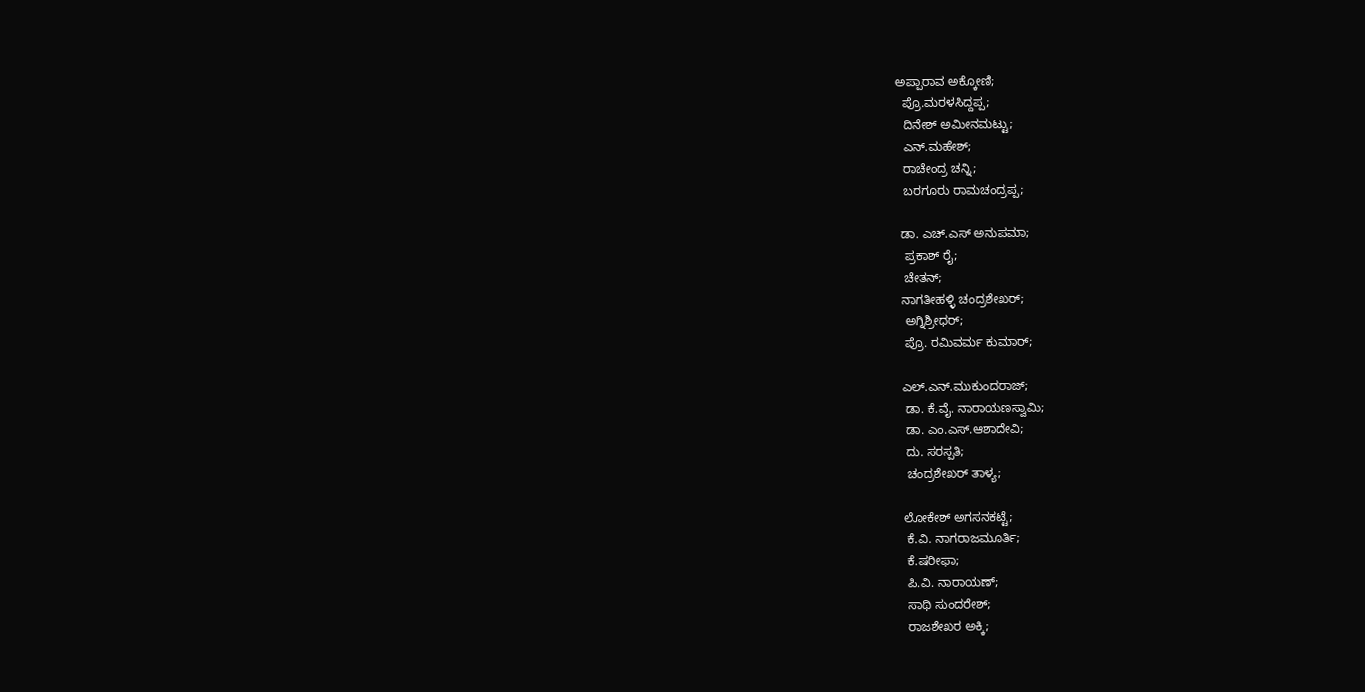ಅಪ್ಪಾರಾವ ಅಕ್ಕೋಣಿ;
  ಪ್ರೊ.ಮರಳಸಿದ್ದಪ್ಪ;
  ದಿನೇಶ್ ಅಮೀನಮಟ್ಟು;
  ಎನ್.ಮಹೇಶ್;
  ರಾಚೇಂದ್ರ ಚನ್ನಿ;
  ಬರಗೂರು ರಾಮಚಂದ್ರಪ್ಪ;

 ಡಾ. ಎಚ್.ಎಸ್ ಅನುಪಮಾ;
  ಪ್ರಕಾಶ್ ರೈ;
  ಚೇತನ್;
 ನಾಗತೀಹಳ್ಳಿ ಚಂದ್ರಶೇಖರ್;
  ಅಗ್ನಿಶ್ರೀಧರ್;
  ಪ್ರೊ. ರಮಿವರ್ಮ ಕುಮಾರ್;

 ಎಲ್.ಎನ್.ಮುಕುಂದರಾಜ್;
  ಡಾ. ಕೆ.ವೈ. ನಾರಾಯಣಸ್ವಾಮಿ;
  ಡಾ. ಎಂ.ಎಸ್.ಆಶಾದೇವಿ;
  ದು. ಸರಸ್ಪತಿ;
  ಚಂದ್ರಶೇಖರ್ ತಾಳ್ಯ;

 ಲೋಕೇಶ್ ಅಗಸನಕಟ್ಟೆ;
  ಕೆ.ವಿ. ನಾಗರಾಜಮೂರ್ತಿ;
  ಕೆ.ಷರೀಫಾ;
  ಪಿ.ವಿ. ನಾರಾಯಣ್;
  ಸಾಥಿ ಸುಂದರೇಶ್;
  ರಾಜಶೇಖರ ಅಕ್ಕಿ;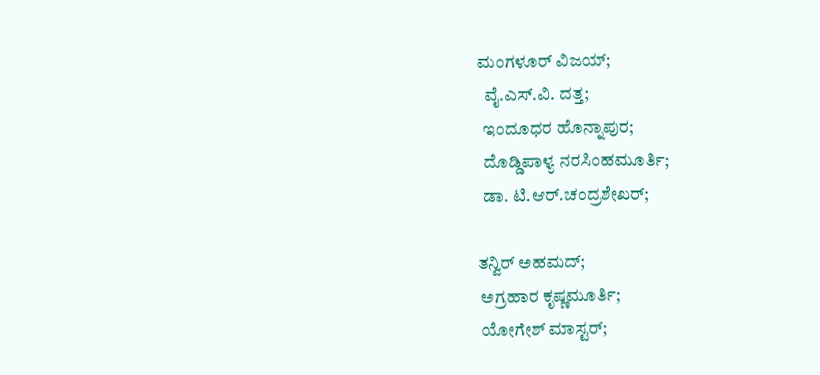ಮಂಗಳೂರ್ ವಿಜಯ್;
  ವೈ.ಎಸ್.ವಿ. ದತ್ತ;
  ಇಂದೂಧರ ಹೊನ್ನಾಪುರ;
  ದೊಡ್ಡಿಪಾಳ್ಯ ನರಸಿಂಹಮೂರ್ತಿ;
  ಡಾ. ಟಿ.ಆರ್.ಚಂದ್ರಶೇಖರ್;

 ತನ್ವಿರ್ ಅಹಮದ್;
  ಅಗ್ರಹಾರ ಕೃಷ್ಣಮೂರ್ತಿ;
  ಯೋಗೇಶ್ ಮಾಸ್ಟರ್;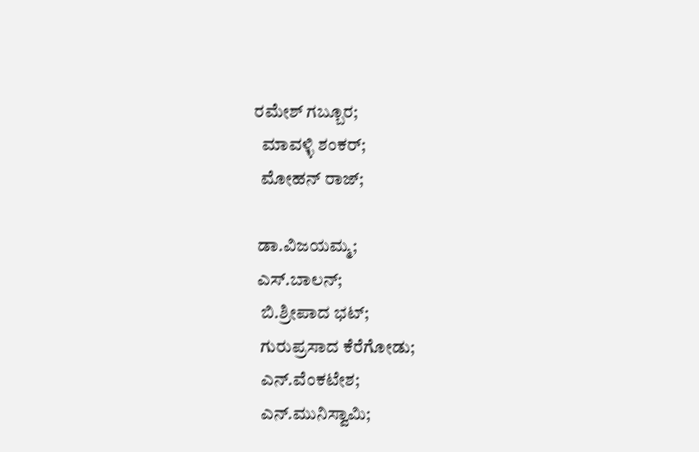ರಮೇಶ್ ಗಬ್ಬೂರ;
  ಮಾವಳ್ಳಿ ಶಂಕರ್;
  ಮೋಹನ್ ರಾಜ್;

 ಡಾ.ವಿಜಯಮ್ಮ;
 ಎಸ್.ಬಾಲನ್;
  ಬಿ.ಶ್ರೀಪಾದ ಭಟ್;
  ಗುರುಪ್ರಸಾದ ಕೆರೆಗೋಡು;
  ಎನ್.ವೆಂಕಟೇಶ;
  ಎನ್.ಮುನಿಸ್ವಾಮಿ;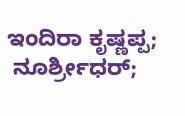ಇಂದಿರಾ ಕೃಷ್ಣಪ್ಪ;
 ನೂರ್ಶ್ರೀಧರ್;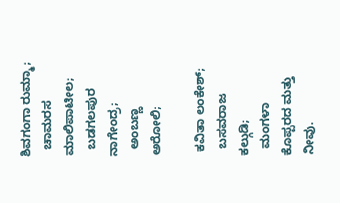ಶಿವಗಂಗಾ ರುಮ್ಮಾ;
  ಚಾಮರಸ ಮಾಲಿಪಾಟೀಲ;
  ಬಡಗಲಪುರ ನಾಗೇಂದ್ರ;
  ಅಂಬಣ್ಣ ಅರೋಲಿ;

 ಕವಿತಾ ಲಂಕೇಶ್;
  ಬಸವರಾಜ ಕಲ್ಗುಡಿ;
  ಮಂಗಳಾ ಕೊಪ್ಪರದ ಮತ್ತು ನೀವು.